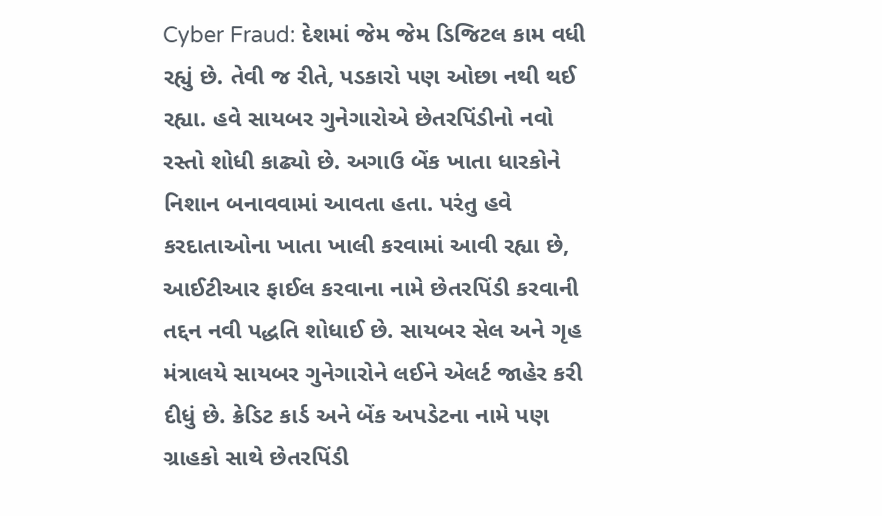Cyber Fraud: દેશમાં જેમ જેમ ડિજિટલ કામ વધી રહ્યું છે. તેવી જ રીતે, પડકારો પણ ઓછા નથી થઈ રહ્યા. હવે સાયબર ગુનેગારોએ છેતરપિંડીનો નવો રસ્તો શોધી કાઢ્યો છે. અગાઉ બેંક ખાતા ધારકોને નિશાન બનાવવામાં આવતા હતા. પરંતુ હવે કરદાતાઓના ખાતા ખાલી કરવામાં આવી રહ્યા છે, આઈટીઆર ફાઈલ કરવાના નામે છેતરપિંડી કરવાની તદ્દન નવી પદ્ધતિ શોધાઈ છે. સાયબર સેલ અને ગૃહ મંત્રાલયે સાયબર ગુનેગારોને લઈને એલર્ટ જાહેર કરી દીધું છે. ક્રેડિટ કાર્ડ અને બેંક અપડેટના નામે પણ ગ્રાહકો સાથે છેતરપિંડી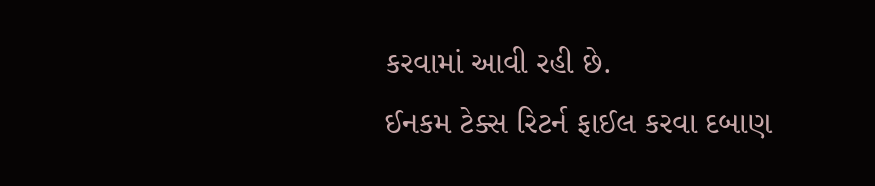કરવામાં આવી રહી છે.
ઈનકમ ટેક્સ રિટર્ન ફાઈલ કરવા દબાણ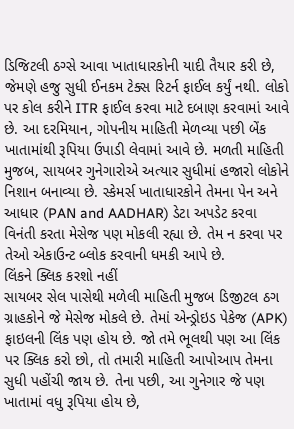ડિજિટલી ઠગ્સે આવા ખાતાધારકોની યાદી તૈયાર કરી છે, જેમણે હજુ સુધી ઈનકમ ટેક્સ રિટર્ન ફાઈલ કર્યું નથી. લોકો પર કોલ કરીને ITR ફાઈલ કરવા માટે દબાણ કરવામાં આવે છે. આ દરમિયાન, ગોપનીય માહિતી મેળવ્યા પછી બેંક ખાતામાંથી રૂપિયા ઉપાડી લેવામાં આવે છે. મળતી માહિતી મુજબ, સાયબર ગુનેગારોએ અત્યાર સુધીમાં હજારો લોકોને નિશાન બનાવ્યા છે. સ્કેમર્સ ખાતાધારકોને તેમના પેન અને આધાર (PAN and AADHAR) ડેટા અપડેટ કરવા વિનંતી કરતા મેસેજ પણ મોકલી રહ્યા છે. તેમ ન કરવા પર તેઓ એકાઉન્ટ બ્લોક કરવાની ધમકી આપે છે.
લિંકને ક્લિક કરશો નહીં
સાયબર સેલ પાસેથી મળેલી માહિતી મુજબ ડિજીટલ ઠગ ગ્રાહકોને જે મેસેજ મોકલે છે. તેમાં એન્ડ્રોઇડ પેકેજ (APK) ફાઇલની લિંક પણ હોય છે. જો તમે ભૂલથી પણ આ લિંક પર ક્લિક કરો છો, તો તમારી માહિતી આપોઆપ તેમના સુધી પહોંચી જાય છે. તેના પછી, આ ગુનેગાર જે પણ ખાતામાં વધુ રૂપિયા હોય છે,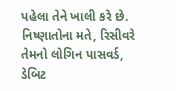પહેલા તેને ખાલી કરે છે. નિષ્ણાતોના મતે, રિસીવરે તેમનો લોગિન પાસવર્ડ, ડેબિટ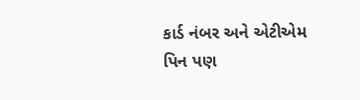કાર્ડ નંબર અને એટીએમ પિન પણ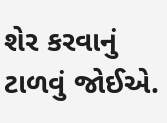શેર કરવાનું ટાળવું જોઈએ.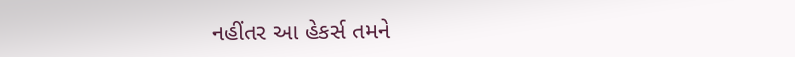નહીંતર આ હેકર્સ તમને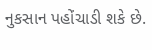નુકસાન પહોંચાડી શકે છે.